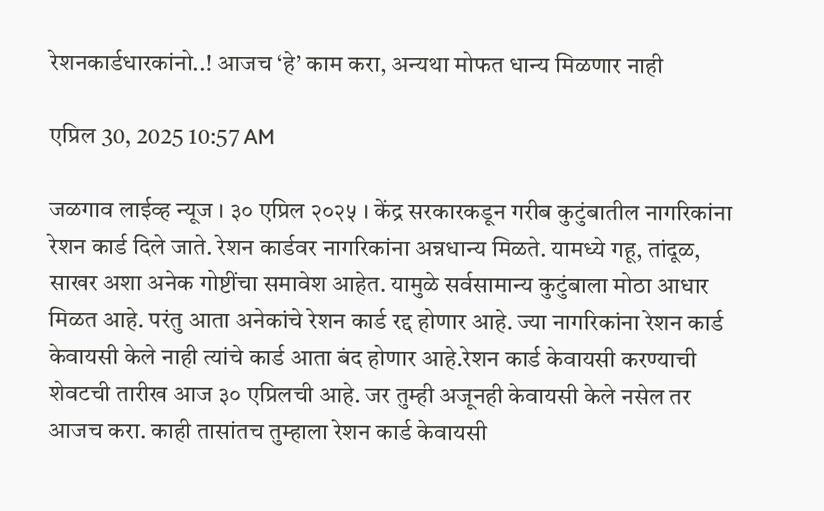रेशनकार्डधारकांनो..! आजच ‘हे’ काम करा, अन्यथा मोफत धान्य मिळणार नाही

एप्रिल 30, 2025 10:57 AM

जळगाव लाईव्ह न्यूज । ३० एप्रिल २०२५ । केंद्र सरकारकडून गरीब कुटुंबातील नागरिकांना रेशन कार्ड दिले जाते. रेशन कार्डवर नागरिकांना अन्नधान्य मिळते. यामध्ये गहू, तांदूळ, साखर अशा अनेक गोष्टींचा समावेश आहेत. यामुळे सर्वसामान्य कुटुंबाला मोठा आधार मिळत आहे. परंतु आता अनेकांचे रेशन कार्ड रद्द होणार आहे. ज्या नागरिकांना रेशन कार्ड केवायसी केले नाही त्यांचे कार्ड आता बंद होणार आहे.रेशन कार्ड केवायसी करण्याची शेवटची तारीख आज ३० एप्रिलची आहे. जर तुम्ही अजूनही केवायसी केले नसेल तर आजच करा. काही तासांतच तुम्हाला रेशन कार्ड केवायसी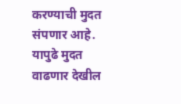करण्याची मुदत संपणार आहे. यापुढे मुदत वाढणार देखील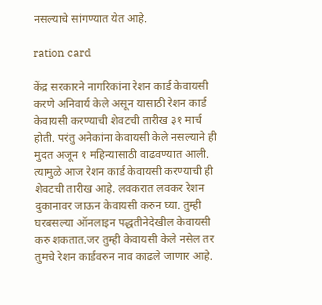नसल्याचे सांगण्यात येत आहे.

ration card

केंद्र सरकारने नागरिकांना रेशन कार्ड केवायसी करणे अनिवार्य केले असून यासाठी रेशन कार्ड केवायसी करण्याची शेवटची तारीख ३१ मार्च होती. परंतु अनेकांना केवायसी केले नसल्याने ही मुदत अजून १ महिन्यासाठी वाढवण्यात आली. त्यामुळे आज रेशन कार्ड केवायसी करण्याची ही शेवटची तारीख आहे. लवकरात लवकर रेशन दुकानावर जाऊन केवायसी करुन घ्या. तुम्ही घरबसल्या ऑनलाइन पद्धतीनेदेखील केवायसी करु शकतात.जर तुम्ही केवायसी केले नसेल तर तुमचे रेशन कार्डवरुन नाव काढले जाणार आहे.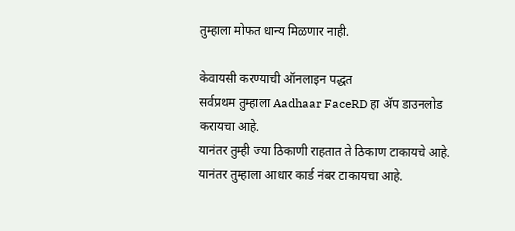तुम्हाला मोफत धान्य मिळणार नाही.

केवायसी करण्याची ऑनलाइन पद्धत
सर्वप्रथम तुम्हाला Aadhaar FaceRD हा ॲप डाउनलोड करायचा आहे.
यानंतर तुम्ही ज्या ठिकाणी राहतात ते ठिकाण टाकायचे आहे.
यानंतर तुम्हाला आधार कार्ड नंबर टाकायचा आहे.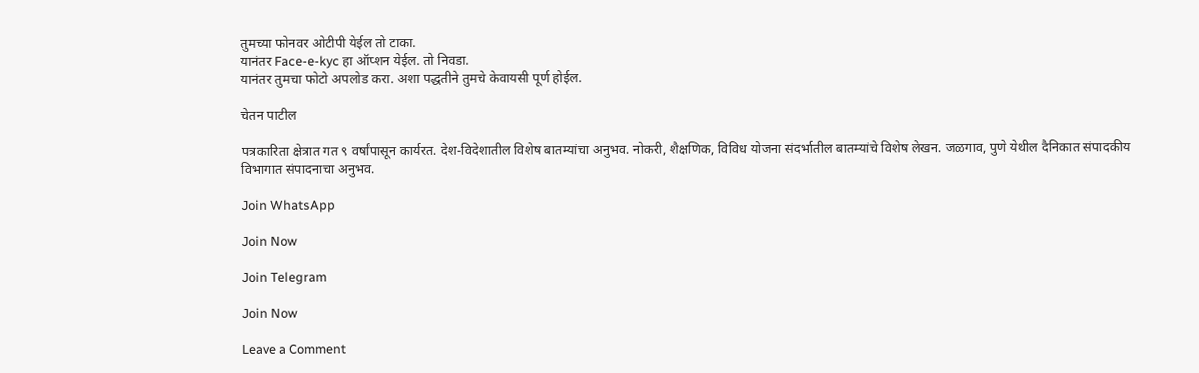तुमच्या फोनवर ओटीपी येईल तो टाका.
यानंतर Face-e-kyc हा ऑप्शन येईल. तो निवडा.
यानंतर तुमचा फोटो अपलोड करा. अशा पद्धतीने तुमचे केवायसी पूर्ण होईल.

चेतन पाटील

पत्रकारिता क्षेत्रात गत ९ वर्षांपासून कार्यरत. देश-विदेशातील विशेष बातम्यांचा अनुभव. नोकरी, शैक्षणिक, विविध योजना संदर्भातील बातम्यांचे विशेष लेखन. जळगाव, पुणे येथील दैनिकात संपादकीय विभागात संपादनाचा अनुभव.

Join WhatsApp

Join Now

Join Telegram

Join Now

Leave a Comment